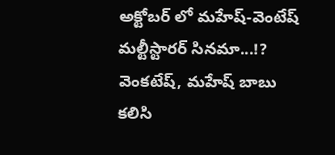అక్టోబర్ లో మహేష్-వెంటేష్ మల్టీస్టారర్ సినమా...!?
వెంకటేష్, మహేష్ బాబు కలిసి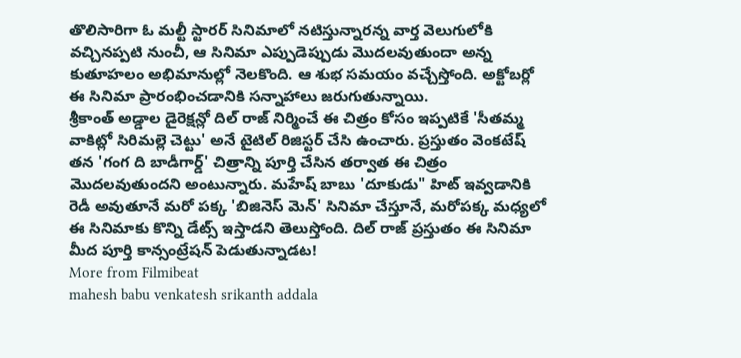తొలిసారిగా ఓ మల్టీ స్టారర్ సినిమాలో నటిస్తున్నారన్న వార్త వెలుగులోకి వచ్చినప్పటి నుంచీ, ఆ సినిమా ఎప్పుడెప్పుడు మొదలవుతుందా అన్న కుతూహలం అభిమానుల్లో నెలకొంది. ఆ శుభ సమయం వచ్చేస్తోంది. అక్టోబర్లో ఈ సినిమా ప్రారంభించడానికి సన్నాహాలు జరుగుతున్నాయి.
శ్రీకాంత్ అడ్డాల డైరెక్షన్లో దిల్ రాజ్ నిర్మించే ఈ చిత్రం కోసం ఇప్పటికే 'సీతమ్మ వాకిట్లో సిరిమల్లె చెట్టు' అనే టైటిల్ రిజిస్టర్ చేసి ఉంచారు. ప్రస్తుతం వెంకటేష్ తన 'గంగ ది బాడీగార్డ్' చిత్రాన్ని పూర్తి చేసిన తర్వాత ఈ చిత్రం మొదలవుతుందని అంటున్నారు. మహేష్ బాబు 'దూకుడు" హిట్ ఇవ్వడానికి రెడీ అవుతూనే మరో పక్క 'బిజినెస్ మెన్' సినిమా చేస్తూనే, మరోపక్క మధ్యలో ఈ సినిమాకు కొన్ని డేట్స్ ఇస్తాడని తెలుస్తోంది. దిల్ రాజ్ ప్రస్తుతం ఈ సినిమా మీద పూర్తి కాన్సంట్రేషన్ పెడుతున్నాడట!
More from Filmibeat
mahesh babu venkatesh srikanth addala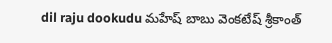dil raju dookudu మహేష్ బాబు వెంకటేష్ శ్రీకాంత్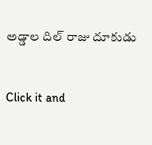అడ్డాల దిల్ రాజు దూకుడు


Click it and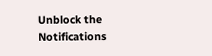Unblock the Notifications